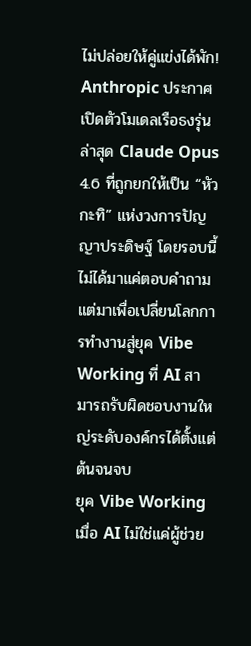ไม่ปล่อยให้คู่แข่งได้พัก! Anthropic ประกาศเปิดตัวโมเดลเรือธงรุ่นล่าสุด Claude Opus 4.6 ที่ถูกยกให้เป็น “หัวกะทิ” แห่งวงการปัญญาประดิษฐ์ โดยรอบนี้ไม่ได้มาแค่ตอบคำถาม แต่มาเพื่อเปลี่ยนโลกการทำงานสู่ยุค Vibe Working ที่ AI สามารถรับผิดชอบงานใหญ่ระดับองค์กรได้ตั้งแต่ต้นจนจบ
ยุค Vibe Working เมื่อ AI ไม่ใช่แค่ผู้ช่วย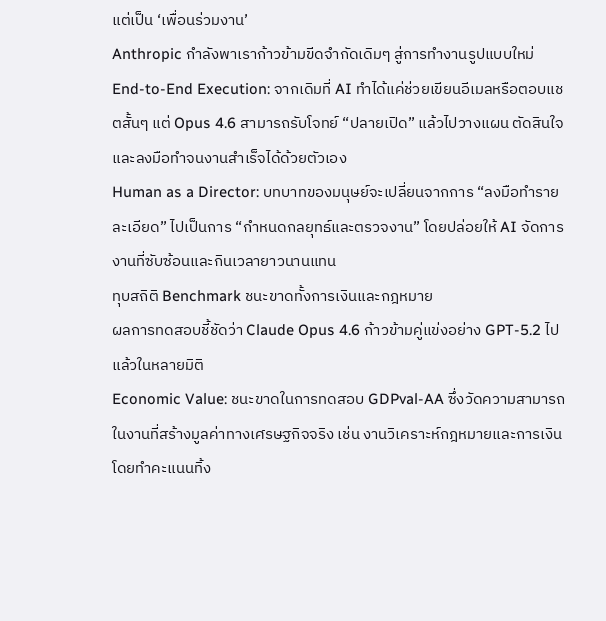แต่เป็น ‘เพื่อนร่วมงาน’
Anthropic กำลังพาเราก้าวข้ามขีดจำกัดเดิมๆ สู่การทำงานรูปแบบใหม่
End-to-End Execution: จากเดิมที่ AI ทำได้แค่ช่วยเขียนอีเมลหรือตอบแชตสั้นๆ แต่ Opus 4.6 สามารถรับโจทย์ “ปลายเปิด” แล้วไปวางแผน ตัดสินใจ และลงมือทำจนงานสำเร็จได้ด้วยตัวเอง
Human as a Director: บทบาทของมนุษย์จะเปลี่ยนจากการ “ลงมือทำรายละเอียด” ไปเป็นการ “กำหนดกลยุทธ์และตรวจงาน” โดยปล่อยให้ AI จัดการงานที่ซับซ้อนและกินเวลายาวนานแทน
ทุบสถิติ Benchmark ชนะขาดทั้งการเงินและกฎหมาย
ผลการทดสอบชี้ชัดว่า Claude Opus 4.6 ก้าวข้ามคู่แข่งอย่าง GPT-5.2 ไปแล้วในหลายมิติ
Economic Value: ชนะขาดในการทดสอบ GDPval-AA ซึ่งวัดความสามารถในงานที่สร้างมูลค่าทางเศรษฐกิจจริง เช่น งานวิเคราะห์กฎหมายและการเงิน โดยทำคะแนนทิ้ง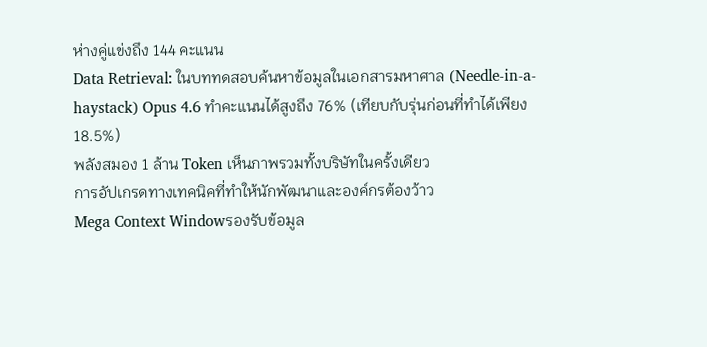ห่างคู่แข่งถึง 144 คะแนน
Data Retrieval: ในบททดสอบค้นหาข้อมูลในเอกสารมหาศาล (Needle-in-a-haystack) Opus 4.6 ทำคะแนนได้สูงถึง 76% (เทียบกับรุ่นก่อนที่ทำได้เพียง 18.5%)
พลังสมอง 1 ล้าน Token เห็นภาพรวมทั้งบริษัทในครั้งเดียว
การอัปเกรดทางเทคนิคที่ทำให้นักพัฒนาและองค์กรต้องว้าว
Mega Context Windowรองรับข้อมูล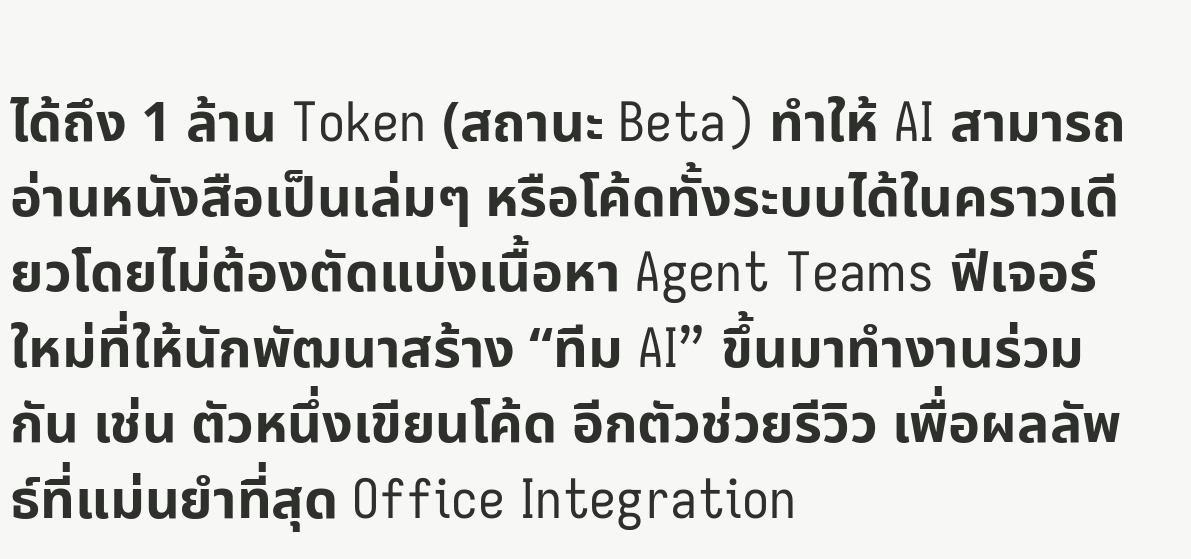ได้ถึง 1 ล้าน Token (สถานะ Beta) ทำให้ AI สามารถอ่านหนังสือเป็นเล่มๆ หรือโค้ดทั้งระบบได้ในคราวเดียวโดยไม่ต้องตัดแบ่งเนื้อหา Agent Teams ฟีเจอร์ใหม่ที่ให้นักพัฒนาสร้าง “ทีม AI” ขึ้นมาทำงานร่วมกัน เช่น ตัวหนึ่งเขียนโค้ด อีกตัวช่วยรีวิว เพื่อผลลัพธ์ที่แม่นยำที่สุด Office Integration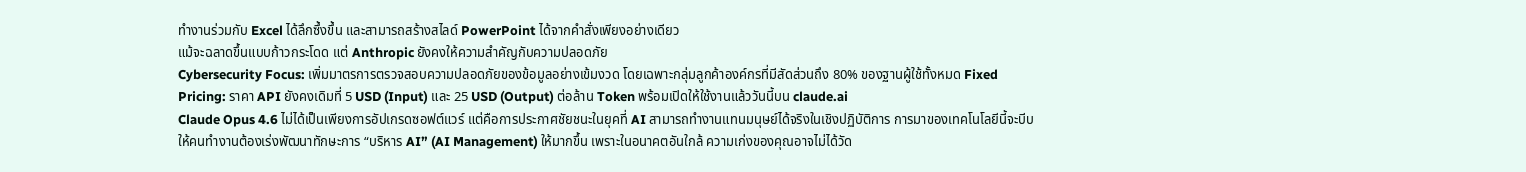ทำงานร่วมกับ Excel ได้ลึกซึ้งขึ้น และสามารถสร้างสไลด์ PowerPoint ได้จากคำสั่งเพียงอย่างเดียว
แม้จะฉลาดขึ้นแบบก้าวกระโดด แต่ Anthropic ยังคงให้ความสำคัญกับความปลอดภัย
Cybersecurity Focus: เพิ่มมาตรการตรวจสอบความปลอดภัยของข้อมูลอย่างเข้มงวด โดยเฉพาะกลุ่มลูกค้าองค์กรที่มีสัดส่วนถึง 80% ของฐานผู้ใช้ทั้งหมด Fixed Pricing: ราคา API ยังคงเดิมที่ 5 USD (Input) และ 25 USD (Output) ต่อล้าน Token พร้อมเปิดให้ใช้งานแล้ววันนี้บน claude.ai
Claude Opus 4.6 ไม่ได้เป็นเพียงการอัปเกรดซอฟต์แวร์ แต่คือการประกาศชัยชนะในยุคที่ AI สามารถทำงานแทนมนุษย์ได้จริงในเชิงปฏิบัติการ การมาของเทคโนโลยีนี้จะบีบให้คนทำงานต้องเร่งพัฒนาทักษะการ “บริหาร AI” (AI Management) ให้มากขึ้น เพราะในอนาคตอันใกล้ ความเก่งของคุณอาจไม่ได้วัด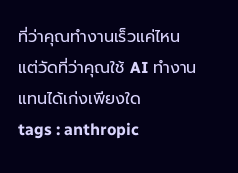ที่ว่าคุณทำงานเร็วแค่ไหน แต่วัดที่ว่าคุณใช้ AI ทำงานแทนได้เก่งเพียงใด
tags : anthropic